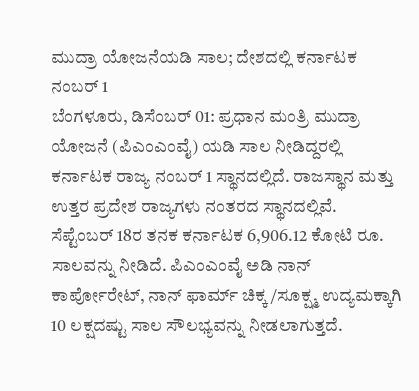ಮುದ್ರಾ ಯೋಜನೆಯಡಿ ಸಾಲ; ದೇಶದಲ್ಲಿ ಕರ್ನಾಟಕ ನಂಬರ್ 1
ಬೆಂಗಳೂರು, ಡಿಸೆಂಬರ್ 01: ಪ್ರಧಾನ ಮಂತ್ರಿ ಮುದ್ರಾ ಯೋಜನೆ (ಪಿಎಂಎಂವೈ) ಯಡಿ ಸಾಲ ನೀಡಿದ್ದರಲ್ಲಿ ಕರ್ನಾಟಕ ರಾಜ್ಯ ನಂಬರ್ 1 ಸ್ಥಾನದಲ್ಲಿದೆ. ರಾಜಸ್ಥಾನ ಮತ್ತು ಉತ್ತರ ಪ್ರದೇಶ ರಾಜ್ಯಗಳು ನಂತರದ ಸ್ಥಾನದಲ್ಲಿವೆ.
ಸೆಪ್ಟೆಂಬರ್ 18ರ ತನಕ ಕರ್ನಾಟಕ 6,906.12 ಕೋಟಿ ರೂ. ಸಾಲವನ್ನು ನೀಡಿದೆ. ಪಿಎಂಎಂವೈ ಅಡಿ ನಾನ್ ಕಾರ್ಪೋರೇಟ್, ನಾನ್ ಫಾರ್ಮ್ ಚಿಕ್ಕ/ಸೂಕ್ಷ್ಮ ಉದ್ಯಮಕ್ಕಾಗಿ 10 ಲಕ್ಷದಷ್ಟು ಸಾಲ ಸೌಲಭ್ಯವನ್ನು ನೀಡಲಾಗುತ್ತದೆ.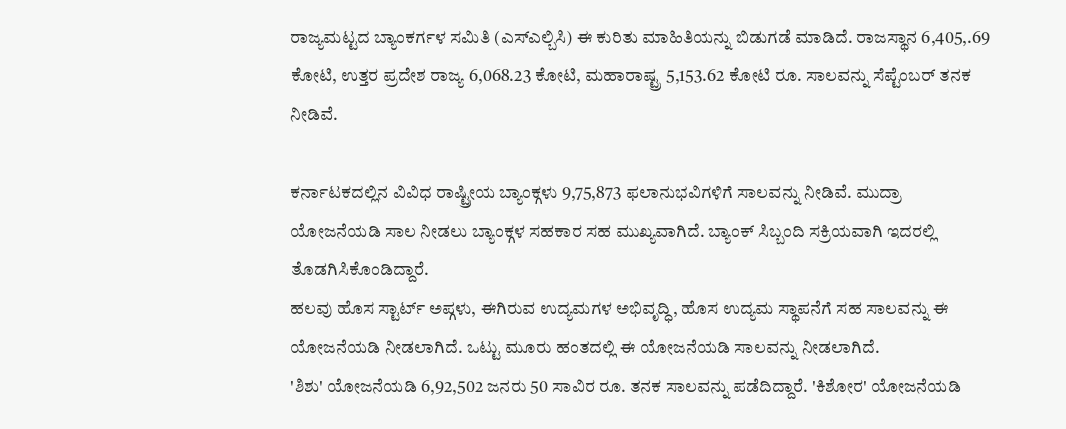ರಾಜ್ಯಮಟ್ಟದ ಬ್ಯಾಂಕರ್ಗಳ ಸಮಿತಿ (ಎಸ್ಎಲ್ಬಿಸಿ) ಈ ಕುರಿತು ಮಾಹಿತಿಯನ್ನು ಬಿಡುಗಡೆ ಮಾಡಿದೆ. ರಾಜಸ್ಥಾನ 6,405,.69 ಕೋಟಿ, ಉತ್ತರ ಪ್ರದೇಶ ರಾಜ್ಯ 6,068.23 ಕೋಟಿ, ಮಹಾರಾಷ್ಟ್ರ 5,153.62 ಕೋಟಿ ರೂ. ಸಾಲವನ್ನು ಸೆಪ್ಟೆಂಬರ್ ತನಕ ನೀಡಿವೆ.

ಕರ್ನಾಟಕದಲ್ಲಿನ ವಿವಿಧ ರಾಷ್ಟ್ರೀಯ ಬ್ಯಾಂಕ್ಗಳು 9,75,873 ಫಲಾನುಭವಿಗಳಿಗೆ ಸಾಲವನ್ನು ನೀಡಿವೆ. ಮುದ್ರಾ ಯೋಜನೆಯಡಿ ಸಾಲ ನೀಡಲು ಬ್ಯಾಂಕ್ಗಳ ಸಹಕಾರ ಸಹ ಮುಖ್ಯವಾಗಿದೆ. ಬ್ಯಾಂಕ್ ಸಿಬ್ಬಂದಿ ಸಕ್ರಿಯವಾಗಿ ಇದರಲ್ಲಿ ತೊಡಗಿಸಿಕೊಂಡಿದ್ದಾರೆ.
ಹಲವು ಹೊಸ ಸ್ಟಾರ್ಟ್ ಅಪ್ಗಳು, ಈಗಿರುವ ಉದ್ಯಮಗಳ ಅಭಿವೃದ್ಧಿ, ಹೊಸ ಉದ್ಯಮ ಸ್ಥಾಪನೆಗೆ ಸಹ ಸಾಲವನ್ನು ಈ ಯೋಜನೆಯಡಿ ನೀಡಲಾಗಿದೆ. ಒಟ್ಟು ಮೂರು ಹಂತದಲ್ಲಿ ಈ ಯೋಜನೆಯಡಿ ಸಾಲವನ್ನು ನೀಡಲಾಗಿದೆ.
'ಶಿಶು' ಯೋಜನೆಯಡಿ 6,92,502 ಜನರು 50 ಸಾವಿರ ರೂ. ತನಕ ಸಾಲವನ್ನು ಪಡೆದಿದ್ದಾರೆ. 'ಕಿಶೋರ' ಯೋಜನೆಯಡಿ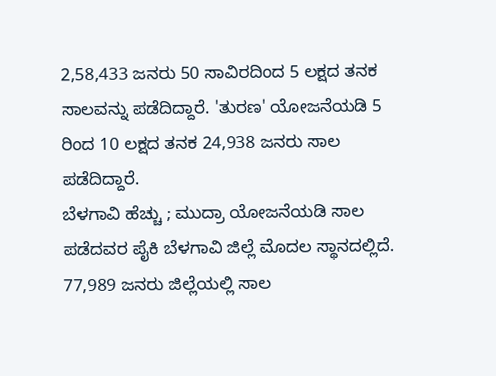2,58,433 ಜನರು 50 ಸಾವಿರದಿಂದ 5 ಲಕ್ಷದ ತನಕ ಸಾಲವನ್ನು ಪಡೆದಿದ್ದಾರೆ. 'ತುರಣ' ಯೋಜನೆಯಡಿ 5 ರಿಂದ 10 ಲಕ್ಷದ ತನಕ 24,938 ಜನರು ಸಾಲ ಪಡೆದಿದ್ದಾರೆ.
ಬೆಳಗಾವಿ ಹೆಚ್ಚು ; ಮುದ್ರಾ ಯೋಜನೆಯಡಿ ಸಾಲ ಪಡೆದವರ ಪೈಕಿ ಬೆಳಗಾವಿ ಜಿಲ್ಲೆ ಮೊದಲ ಸ್ಥಾನದಲ್ಲಿದೆ. 77,989 ಜನರು ಜಿಲ್ಲೆಯಲ್ಲಿ ಸಾಲ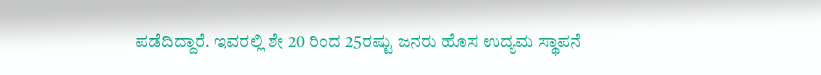ಪಡೆದಿದ್ದಾರೆ. ಇವರಲ್ಲಿ ಶೇ 20 ರಿಂದ 25ರಷ್ಟು ಜನರು ಹೊಸ ಉದ್ಯಮ ಸ್ಥಾಪನೆ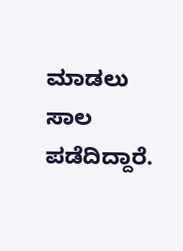ಮಾಡಲು ಸಾಲ ಪಡೆದಿದ್ದಾರೆ.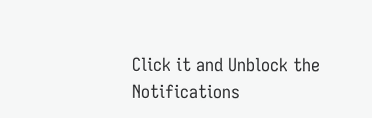Click it and Unblock the Notifications